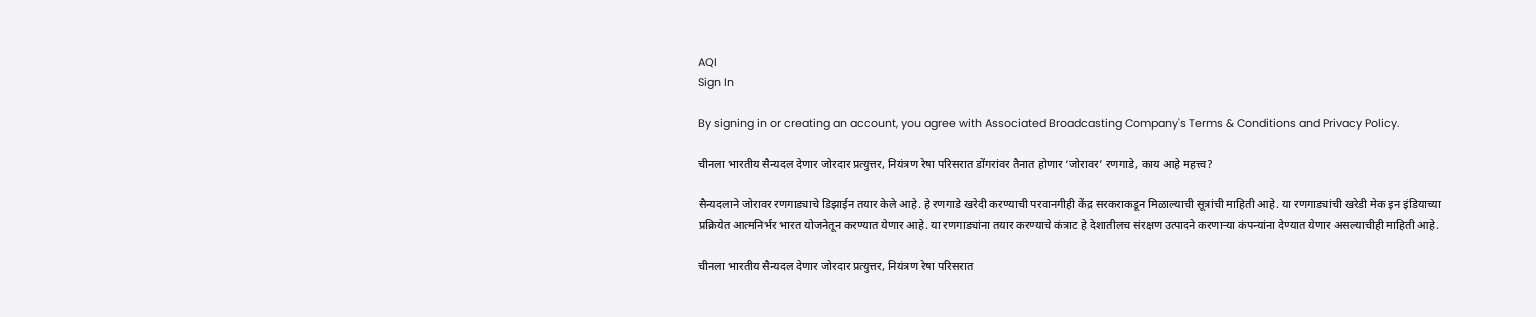AQI
Sign In

By signing in or creating an account, you agree with Associated Broadcasting Company's Terms & Conditions and Privacy Policy.

चीनला भारतीय सैन्यदल देणार जोरदार प्रत्युत्तर, नियंत्रण रेषा परिसरात डोंगरांवर तैनात होणार ‘जोरावर’ रणगाडे, काय आहे महत्त्व?

सैन्यदलाने जोरावर रणगाड्याचे डिझाईन तयार केले आहे. हे रणगाडे खरेदी करण्याची परवानगीही केंद्र सरकराकडून मिळाल्याची सूत्रांची माहिती आहे. या रणगाड्यांची खरेडी मेक इन इंडियाच्या प्रक्रियेत आत्मनिर्भर भारत योजनेतून करण्यात येणार आहे. या रणगाड्यांना तयार करण्याचे कंत्राट हे देशातीलच संरक्षण उत्पादने करणाऱ्या कंपन्यांना देण्यात येणार असल्याचीही माहिती आहे.

चीनला भारतीय सैन्यदल देणार जोरदार प्रत्युत्तर, नियंत्रण रेषा परिसरात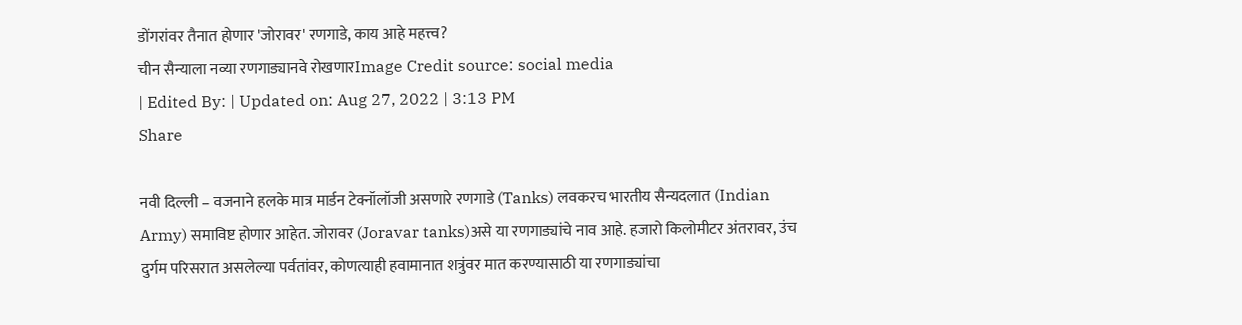डोंगरांवर तैनात होणार 'जोरावर' रणगाडे, काय आहे महत्त्व?
चीन सैन्याला नव्या रणगाड्यानवे रोखणारImage Credit source: social media
| Edited By: | Updated on: Aug 27, 2022 | 3:13 PM
Share

नवी दिल्ली – वजनाने हलके मात्र मार्डन टेक्नॉलॉजी असणारे रणगाडे (Tanks) लवकरच भारतीय सैन्यदलात (Indian Army) समाविष्ट होणार आहेत. जोरावर (Joravar tanks)असे या रणगाड्यांचे नाव आहे. हजारो किलोमीटर अंतरावर, उंच दुर्गम परिसरात असलेल्या पर्वतांवर, कोणत्याही हवामानात शत्रुंवर मात करण्यासाठी या रणगाड्यांचा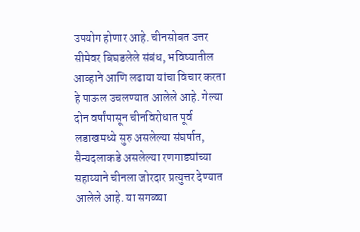उपयोग होणार आहे. चीनसोबत उत्तर सीमेवर बिघडलेले संबंध, भविष्यातील आव्हाने आणि लढाया यांचा विचार करता हे पाऊल उचलण्यात आलेले आहे. गेल्या दोन वर्षांपासून चीनविरोधात पूर्व लडाखमध्ये सुरु असलेल्या संघर्षात, सैन्यदलाकडे असलेल्या रणगाड्यांच्या सहाय्याने चीनला जोरदार प्रत्युत्तर देण्यात आलेले आहे. या सगळ्या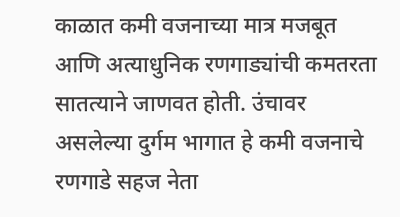काळात कमी वजनाच्या मात्र मजबूत आणि अत्याधुनिक रणगाड्यांची कमतरता सातत्याने जाणवत होती. उंचावर असलेल्या दुर्गम भागात हे कमी वजनाचे रणगाडे सहज नेता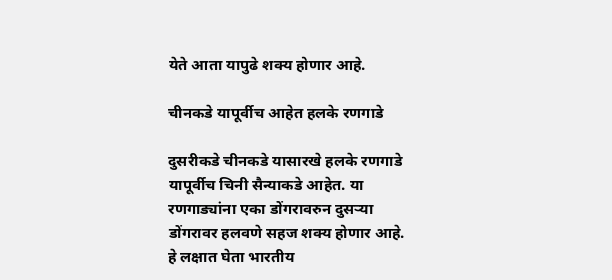येते आता यापुढे शक्य होणार आहे.

चीनकडे यापूर्वीच आहेत हलके रणगाडे

दुसरीकडे चीनकडे यासारखे हलके रणगाडे यापूर्वीच चिनी सैन्याकडे आहेत. या रणगाड्यांना एका डोंगरावरुन दुसऱ्या डोंगरावर हलवणे सहज शक्य होणार आहे. हे लक्षात घेता भारतीय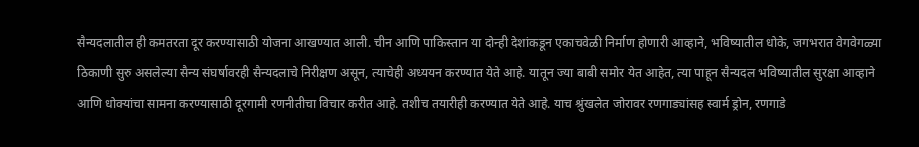सैन्यदलातील ही कमतरता दूर करण्यासाठी योजना आखण्यात आली. चीन आणि पाकिस्तान या दोन्ही देशांकडून एकाचवेळी निर्माण होणारी आव्हाने, भविष्यातील धोके, जगभरात वेगवेगळ्या ठिकाणी सुरु असलेल्या सैन्य संघर्षावरही सैन्यदलाचे निरीक्षण असून, त्याचेही अध्ययन करण्यात येते आहे. यातून ज्या बाबी समोर येत आहेत, त्या पाहून सैन्यदल भविष्यातील सुरक्षा आव्हाने आणि धोक्यांचा सामना करण्यासाठी दूरगामी रणनीतीचा विचार करीत आहे. तशीच तयारीही करण्यात येते आहे. याच श्रुंखलेत जोरावर रणगाड्यांसह स्वार्म ड्रोन, रणगाडे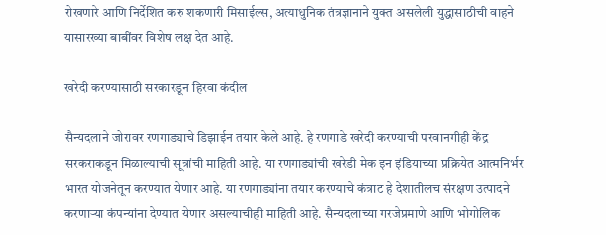रोखणारे आणि निर्देशित करु शकणारी मिसाईल्स, अत्याधुनिक तंत्रज्ञानाने युक्त असलेली युद्धासाठीची वाहने यासारख्या बाबींवर विशेष लक्ष देत आहे.

खरेदी करण्यासाठी सरकारडून हिरवा कंदील

सैन्यदलाने जोरावर रणगाड्याचे डिझाईन तयार केले आहे. हे रणगाडे खरेदी करण्याची परवानगीही केंद्र सरकराकडून मिळाल्याची सूत्रांची माहिती आहे. या रणगाड्यांची खरेडी मेक इन इंडियाच्या प्रक्रियेत आत्मनिर्भर भारत योजनेतून करण्यात येणार आहे. या रणगाड्यांना तयार करण्याचे कंत्राट हे देशातीलच संरक्षण उत्पादने करणाऱ्या कंपन्यांना देण्यात येणार असल्याचीही माहिती आहे. सैन्यदलाच्या गरजेप्रमाणे आणि भोगोलिक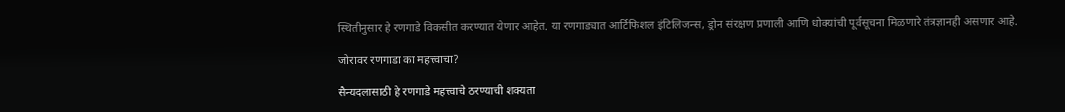स्थितीनुसार हे रणगाडे विकसीत करण्यात येणार आहेत. या रणगाड्यात आर्टिफिशल इंटिलिजन्स, ड्रोन संरक्षण प्रणाली आणि धोक्यांची पूर्वसूचना मिळणारे तंत्रज्ञानही असणार आहे.

जोरावर रणगाडा का महत्त्वाचा?

सैन्यदलासाठी हे रणगाडे महत्त्वाचे ठरण्याची शक्यता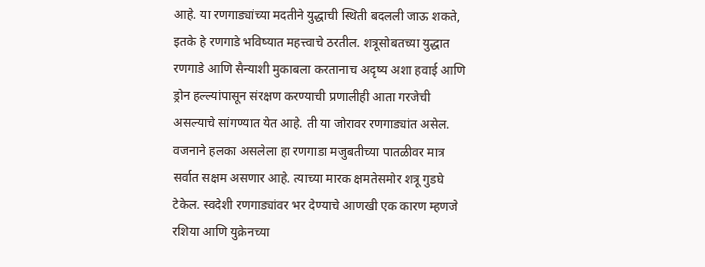आहे. या रणगाड्यांच्या मदतीने युद्धाची स्थिती बदलली जाऊ शकते, इतके हे रणगाडे भविष्यात महत्त्वाचे ठरतील. शत्रूसोबतच्या युद्धात रणगाडे आणि सैन्याशी मुकाबला करतानाच अदृष्य अशा हवाई आणि ड्रोन हल्ल्यांपासून संरक्षण करण्याची प्रणालीही आता गरजेची असल्याचे सांगण्यात येत आहे. ती या जोरावर रणगाड्यांत असेल. वजनाने हलका असलेला हा रणगाडा मजुबतीच्या पातळीवर मात्र सर्वात सक्षम असणार आहे. त्याच्या मारक क्षमतेसमोर शत्रू गुडघे टेकेल. स्वदेशी रणगाड्यांवर भर देण्याचे आणखी एक कारण म्हणजे रशिया आणि युक्रेनच्या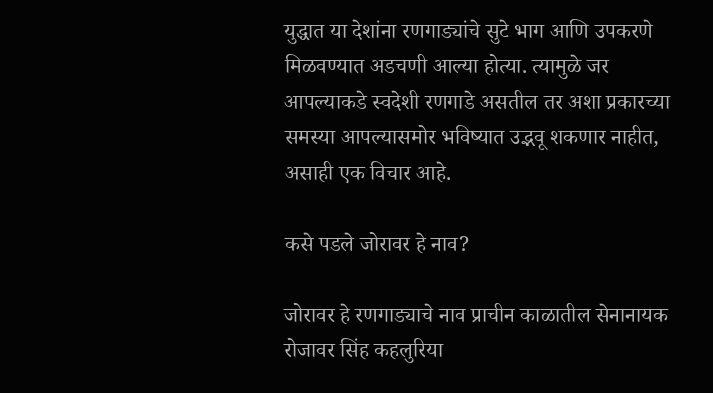युद्धात या देशांना रणगाड्यांचे सुटे भाग आणि उपकरणे मिळवण्यात अडचणी आल्या होत्या. त्यामुळे जर आपल्याकडे स्वदेशी रणगाडे असतील तर अशा प्रकारच्या समस्या आपल्यासमोर भविष्यात उद्भवू शकणार नाहीत, असाही एक विचार आहे.

कसे पडले जोरावर हे नाव?

जोरावर हे रणगाड्याचे नाव प्राचीन काळातील सेनानायक रोजावर सिंह कहलुरिया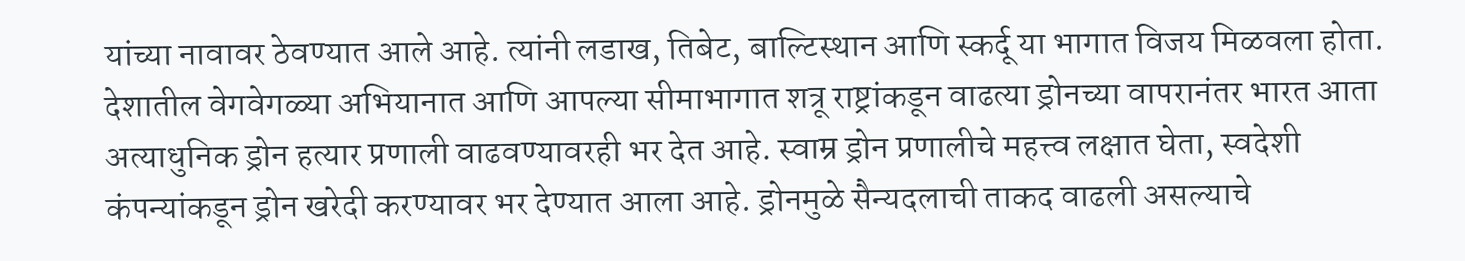यांच्या नावावर ठेवण्यात आले आहे. त्यांनी लडाख, तिबेट, बाल्टिस्थान आणि स्कर्दू या भागात विजय मिळवला होता. देशातील वेगवेगळ्या अभियानात आणि आपल्या सीमाभागात शत्रू राष्ट्रांकडून वाढत्या ड्रोनच्या वापरानंतर भारत आता अत्याधुनिक ड्रोन हत्यार प्रणाली वाढवण्यावरही भर देत आहे. स्वाम्र ड्रोन प्रणालीचे महत्त्व लक्षात घेता, स्वदेशी कंपन्यांकडून ड्रोन खरेदी करण्यावर भर देण्यात आला आहे. ड्रोनमुळे सैन्यदलाची ताकद वाढली असल्याचे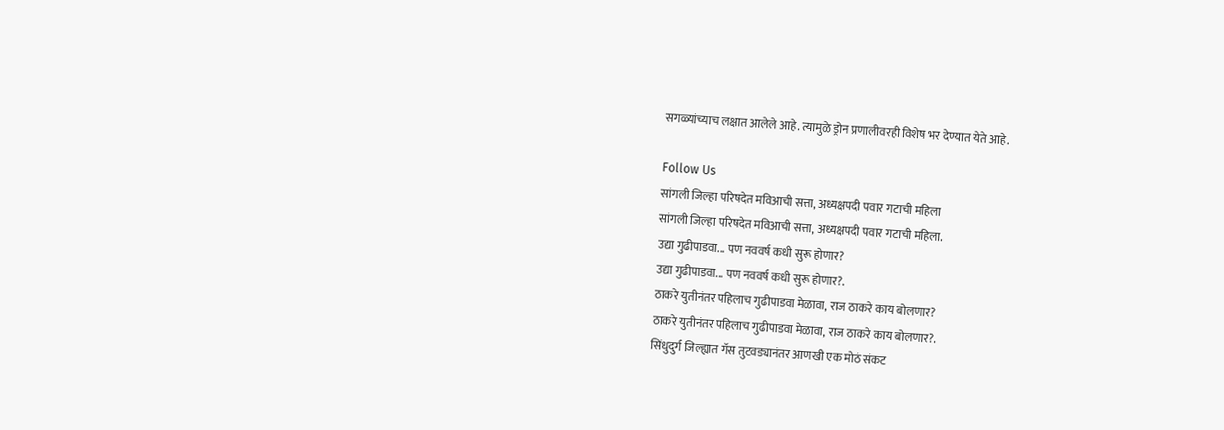सगळ्यांच्याच लक्षात आलेले आहे. त्यामुळे ड्रोन प्रणालीवरही विशेष भर देण्यात येते आहे.

Follow Us
सांगली जिल्हा परिषदेत मविआची सत्ता, अध्यक्षपदी पवार गटाची महिला
सांगली जिल्हा परिषदेत मविआची सत्ता, अध्यक्षपदी पवार गटाची महिला.
उद्या गुढीपाडवा... पण नववर्ष कधी सुरू होणार?
उद्या गुढीपाडवा... पण नववर्ष कधी सुरू होणार?.
ठाकरे युतीनंतर पहिलाच गुढीपाडवा मेळावा, राज ठाकरे काय बोलणार?
ठाकरे युतीनंतर पहिलाच गुढीपाडवा मेळावा, राज ठाकरे काय बोलणार?.
सिंधुदुर्ग जिल्ह्यात गॅस तुटवड्यानंतर आणखी एक मोठं संकट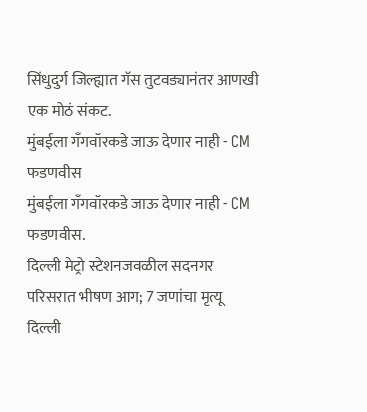सिंधुदुर्ग जिल्ह्यात गॅस तुटवड्यानंतर आणखी एक मोठं संकट.
मुंबईला गँगवॉरकडे जाऊ देणार नाही - CM फडणवीस
मुंबईला गँगवॉरकडे जाऊ देणार नाही - CM फडणवीस.
दिल्ली मेट्रो स्टेशनजवळील सदनगर परिसरात भीषण आग; 7 जणांचा मृत्यू
दिल्ली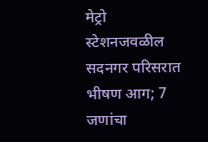मेट्रो स्टेशनजवळील सदनगर परिसरात भीषण आग; 7 जणांचा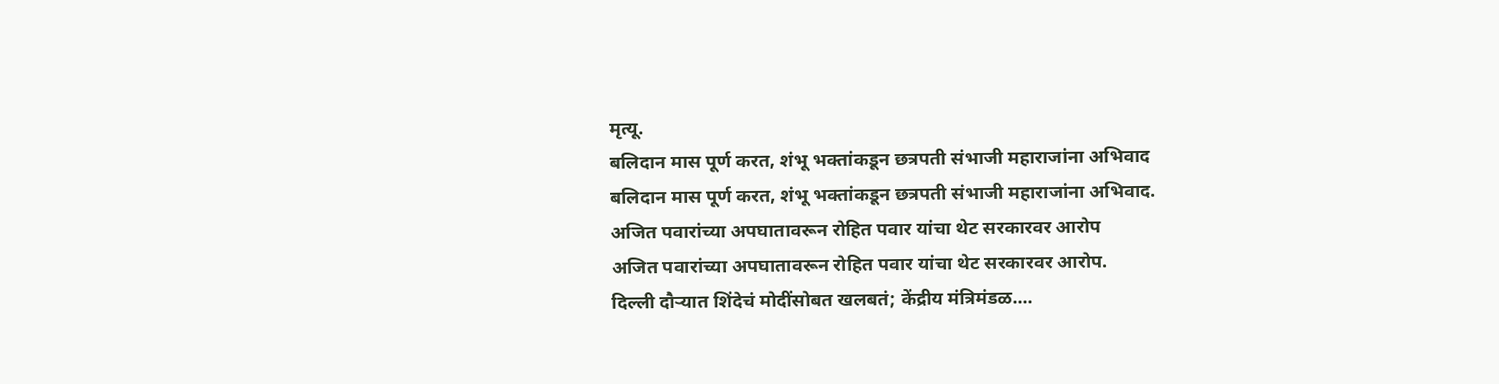मृत्यू.
बलिदान मास पूर्ण करत, शंभू भक्तांकडून छत्रपती संभाजी महाराजांना अभिवाद
बलिदान मास पूर्ण करत, शंभू भक्तांकडून छत्रपती संभाजी महाराजांना अभिवाद.
अजित पवारांच्या अपघातावरून रोहित पवार यांचा थेट सरकारवर आरोप
अजित पवारांच्या अपघातावरून रोहित पवार यांचा थेट सरकारवर आरोप.
दिल्ली दौऱ्यात शिंदेचं मोदींसोबत खलबतं; केंद्रीय मंत्रिमंडळ....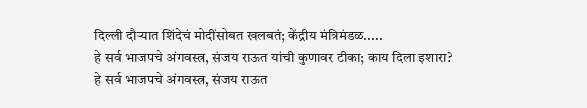दिल्ली दौऱ्यात शिंदेचं मोदींसोबत खलबतं; केंद्रीय मंत्रिमंडळ.....
हे सर्व भाजपचे अंगवस्त्र, संजय राऊत यांची कुणावर टीका; काय दिला इशारा?
हे सर्व भाजपचे अंगवस्त्र, संजय राऊत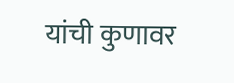यांची कुणावर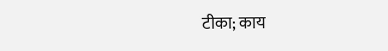टीका; काय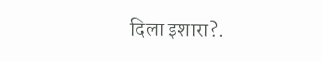दिला इशारा?.